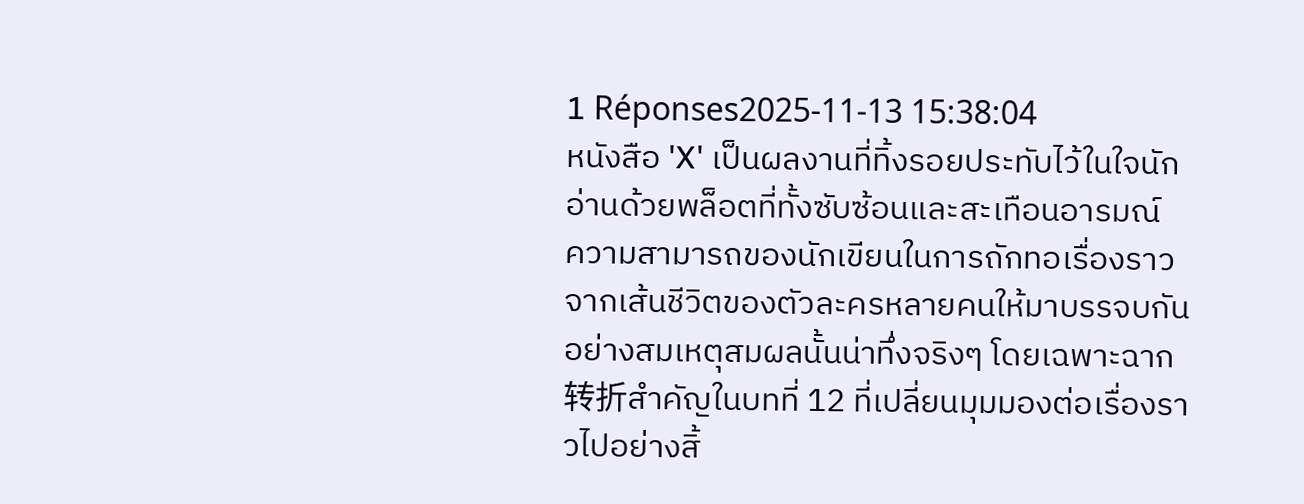1 Réponses2025-11-13 15:38:04
หนังสือ 'X' เป็นผลงานที่ทิ้งรอยประทับไว้ในใจนักอ่านด้วยพล็อตที่ทั้งซับซ้อนและสะเทือนอารมณ์
ความสามารถของนักเขียนในการถักทอเรื่องราวจากเส้นชีวิตของตัวละครหลายคนให้มาบรรจบกันอย่างสมเหตุสมผลนั้นน่าทึ่งจริงๆ โดยเฉพาะฉาก转折สำคัญในบทที่ 12 ที่เปลี่ยนมุมมองต่อเรื่องราวไปอย่างสิ้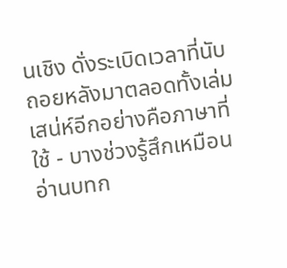นเชิง ดั่งระเบิดเวลาที่นับถอยหลังมาตลอดทั้งเล่ม
เสน่ห์อีกอย่างคือภาษาที่ใช้ - บางช่วงรู้สึกเหมือนอ่านบทก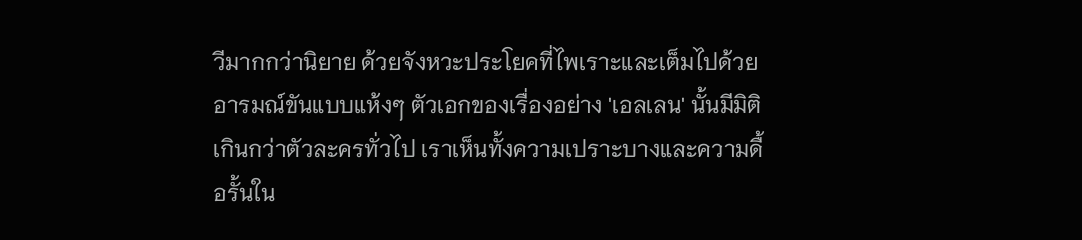วีมากกว่านิยาย ด้วยจังหวะประโยคที่ไพเราะและเต็มไปด้วยอารมณ์ขันแบบแห้งๆ ตัวเอกของเรื่องอย่าง 'เอลเลน' นั้นมีมิติเกินกว่าตัวละครทั่วไป เราเห็นทั้งความเปราะบางและความดื้อรั้นใน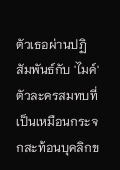ตัวเธอผ่านปฏิสัมพันธ์กับ 'ไมค์' ตัวละครสมทบที่เป็นเหมือนกระจกสะท้อนบุคลิกข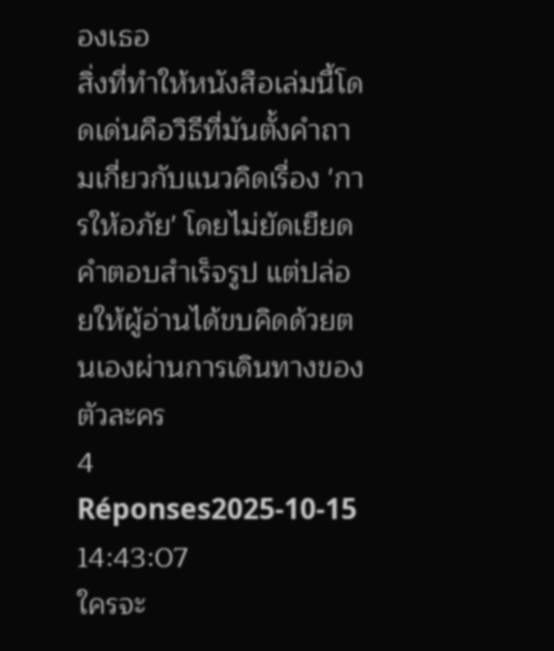องเธอ
สิ่งที่ทำให้หนังสือเล่มนี้โดดเด่นคือวิธีที่มันตั้งคำถามเกี่ยวกับแนวคิดเรื่อง 'การให้อภัย' โดยไม่ยัดเยียดคำตอบสำเร็จรูป แต่ปล่อยให้ผู้อ่านได้ขบคิดด้วยตนเองผ่านการเดินทางของตัวละคร
4 Réponses2025-10-15 14:43:07
ใครจะ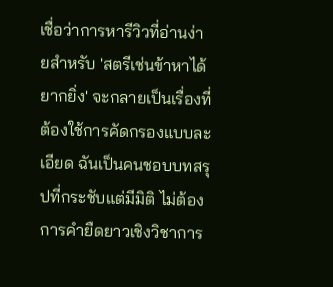เชื่อว่าการหารีวิวที่อ่านง่ายสำหรับ 'สตรีเช่นข้าหาได้ยากยิ่ง' จะกลายเป็นเรื่องที่ต้องใช้การคัดกรองแบบละเอียด ฉันเป็นคนชอบบทสรุปที่กระชับแต่มีมิติ ไม่ต้องการคำยืดยาวเชิงวิชาการ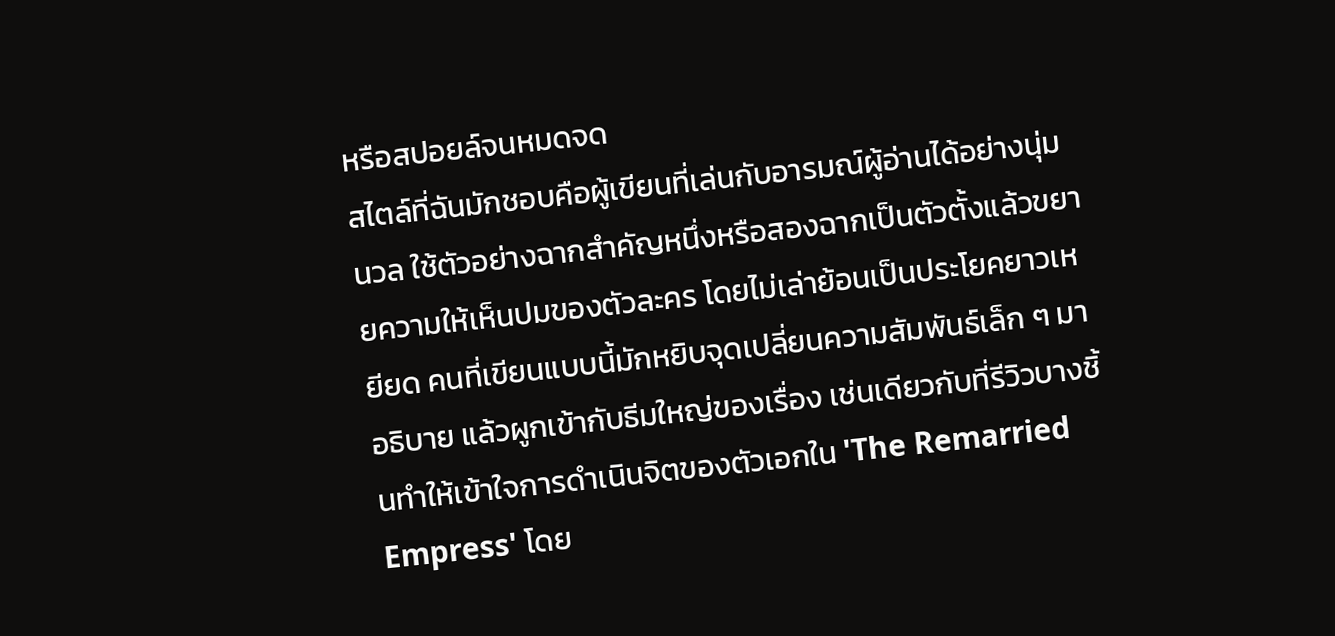หรือสปอยล์จนหมดจด
สไตล์ที่ฉันมักชอบคือผู้เขียนที่เล่นกับอารมณ์ผู้อ่านได้อย่างนุ่มนวล ใช้ตัวอย่างฉากสำคัญหนึ่งหรือสองฉากเป็นตัวตั้งแล้วขยายความให้เห็นปมของตัวละคร โดยไม่เล่าย้อนเป็นประโยคยาวเหยียด คนที่เขียนแบบนี้มักหยิบจุดเปลี่ยนความสัมพันธ์เล็ก ๆ มาอธิบาย แล้วผูกเข้ากับธีมใหญ่ของเรื่อง เช่นเดียวกับที่รีวิวบางชิ้นทำให้เข้าใจการดำเนินจิตของตัวเอกใน 'The Remarried Empress' โดย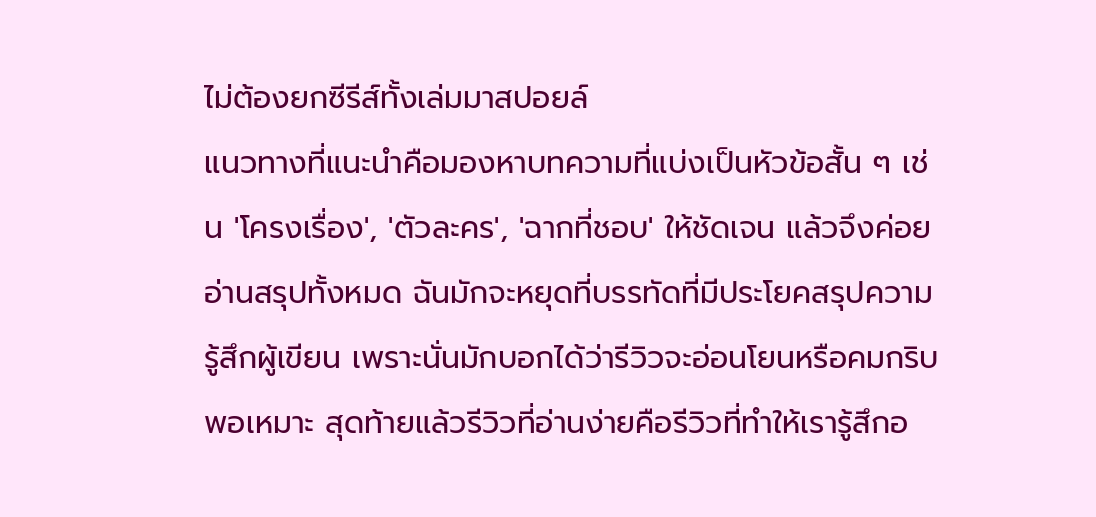ไม่ต้องยกซีรีส์ทั้งเล่มมาสปอยล์
แนวทางที่แนะนำคือมองหาบทความที่แบ่งเป็นหัวข้อสั้น ๆ เช่น 'โครงเรื่อง', 'ตัวละคร', 'ฉากที่ชอบ' ให้ชัดเจน แล้วจึงค่อยอ่านสรุปทั้งหมด ฉันมักจะหยุดที่บรรทัดที่มีประโยคสรุปความรู้สึกผู้เขียน เพราะนั่นมักบอกได้ว่ารีวิวจะอ่อนโยนหรือคมกริบพอเหมาะ สุดท้ายแล้วรีวิวที่อ่านง่ายคือรีวิวที่ทำให้เรารู้สึกอ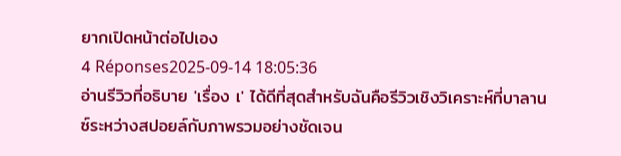ยากเปิดหน้าต่อไปเอง
4 Réponses2025-09-14 18:05:36
อ่านรีวิวที่อธิบาย 'เรื่อง เ' ได้ดีที่สุดสำหรับฉันคือรีวิวเชิงวิเคราะห์ที่บาลานซ์ระหว่างสปอยล์กับภาพรวมอย่างชัดเจน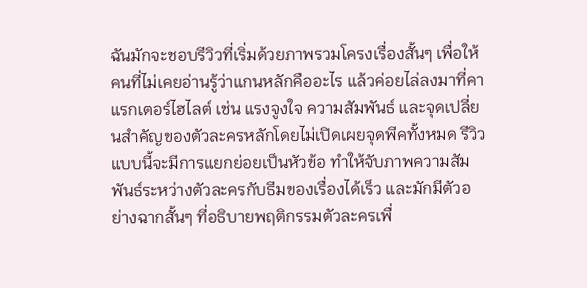ฉันมักจะชอบรีวิวที่เริ่มด้วยภาพรวมโครงเรื่องสั้นๆ เพื่อให้คนที่ไม่เคยอ่านรู้ว่าแกนหลักคืออะไร แล้วค่อยไล่ลงมาที่คาแรกเตอร์ไฮไลต์ เช่น แรงจูงใจ ความสัมพันธ์ และจุดเปลี่ยนสำคัญของตัวละครหลักโดยไม่เปิดเผยจุดพีคทั้งหมด รีวิวแบบนี้จะมีการแยกย่อยเป็นหัวข้อ ทำให้จับภาพความสัมพันธ์ระหว่างตัวละครกับธีมของเรื่องได้เร็ว และมักมีตัวอย่างฉากสั้นๆ ที่อธิบายพฤติกรรมตัวละครเพื่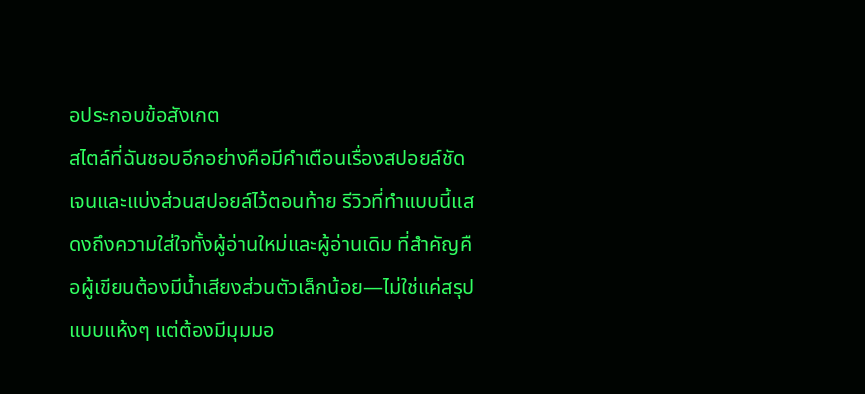อประกอบข้อสังเกต
สไตล์ที่ฉันชอบอีกอย่างคือมีคำเตือนเรื่องสปอยล์ชัดเจนและแบ่งส่วนสปอยล์ไว้ตอนท้าย รีวิวที่ทำแบบนี้แสดงถึงความใส่ใจทั้งผู้อ่านใหม่และผู้อ่านเดิม ที่สำคัญคือผู้เขียนต้องมีน้ำเสียงส่วนตัวเล็กน้อย—ไม่ใช่แค่สรุปแบบแห้งๆ แต่ต้องมีมุมมอ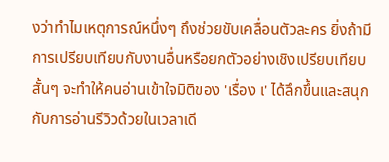งว่าทำไมเหตุการณ์หนึ่งๆ ถึงช่วยขับเคลื่อนตัวละคร ยิ่งถ้ามีการเปรียบเทียบกับงานอื่นหรือยกตัวอย่างเชิงเปรียบเทียบสั้นๆ จะทำให้คนอ่านเข้าใจมิติของ 'เรื่อง เ' ได้ลึกขึ้นและสนุกกับการอ่านรีวิวด้วยในเวลาเดี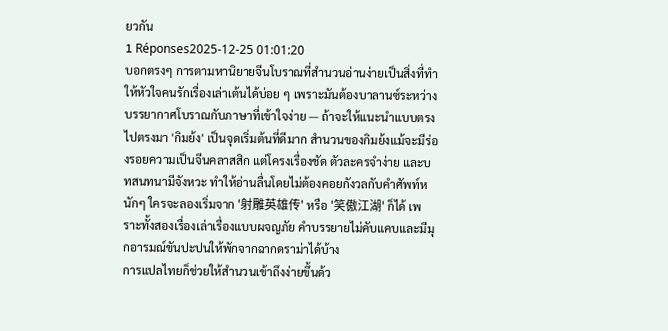ยวกัน
1 Réponses2025-12-25 01:01:20
บอกตรงๆ การตามหานิยายจีนโบราณที่สำนวนอ่านง่ายเป็นสิ่งที่ทำให้หัวใจคนรักเรื่องเล่าเต้นได้บ่อย ๆ เพราะมันต้องบาลานซ์ระหว่างบรรยากาศโบราณกับภาษาที่เข้าใจง่าย — ถ้าจะให้แนะนำแบบตรงไปตรงมา 'กิมย้ง' เป็นจุดเริ่มต้นที่ดีมาก สำนวนของกิมย้งแม้จะมีร่องรอยความเป็นจีนคลาสสิก แต่โครงเรื่องชัด ตัวละครจำง่าย และบทสนทนามีจังหวะ ทำให้อ่านลื่นโดยไม่ต้องคอยกังวลกับคำศัพท์หนักๆ ใครจะลองเริ่มจาก '射雕英雄传' หรือ '笑傲江湖' ก็ได้ เพราะทั้งสองเรื่องเล่าเรื่องแบบผจญภัย คำบรรยายไม่คับแคบและมีมุกอารมณ์ขันปะปนให้พักจากฉากดราม่าได้บ้าง
การแปลไทยก็ช่วยให้สำนวนเข้าถึงง่ายขึ้นด้ว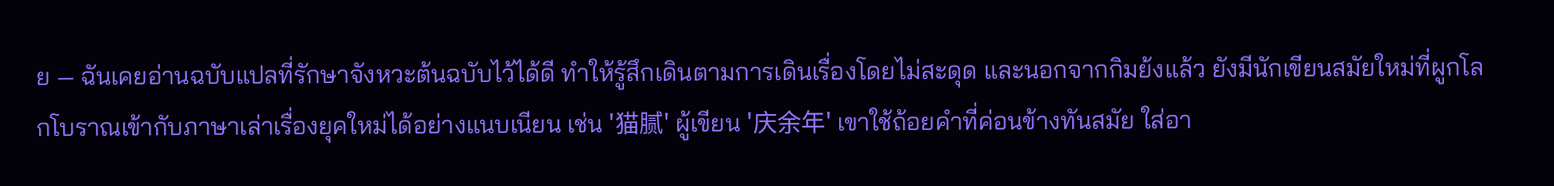ย — ฉันเคยอ่านฉบับแปลที่รักษาจังหวะต้นฉบับไว้ได้ดี ทำให้รู้สึกเดินตามการเดินเรื่องโดยไม่สะดุด และนอกจากกิมย้งแล้ว ยังมีนักเขียนสมัยใหม่ที่ผูกโลกโบราณเข้ากับภาษาเล่าเรื่องยุคใหม่ได้อย่างแนบเนียน เช่น '猫腻' ผู้เขียน '庆余年' เขาใช้ถ้อยคำที่ค่อนข้างทันสมัย ใส่อา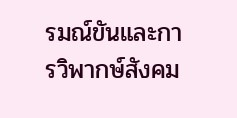รมณ์ขันและการวิพากษ์สังคม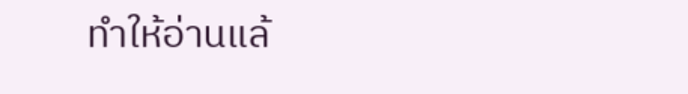ทำให้อ่านแล้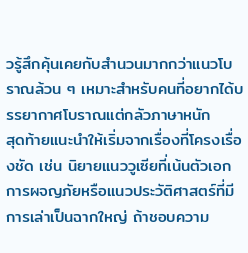วรู้สึกคุ้นเคยกับสำนวนมากกว่าแนวโบราณล้วน ๆ เหมาะสำหรับคนที่อยากได้บรรยากาศโบราณแต่กลัวภาษาหนัก
สุดท้ายแนะนำให้เริ่มจากเรื่องที่โครงเรื่องชัด เช่น นิยายแนววูเซียที่เน้นตัวเอกการผจญภัยหรือแนวประวัติศาสตร์ที่มีการเล่าเป็นฉากใหญ่ ถ้าชอบความ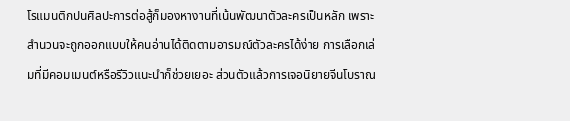โรแมนติกปนศิลปะการต่อสู้ก็มองหางานที่เน้นพัฒนาตัวละครเป็นหลัก เพราะสำนวนจะถูกออกแบบให้คนอ่านได้ติดตามอารมณ์ตัวละครได้ง่าย การเลือกเล่มที่มีคอมเมนต์หรือรีวิวแนะนำก็ช่วยเยอะ ส่วนตัวแล้วการเจอนิยายจีนโบราณ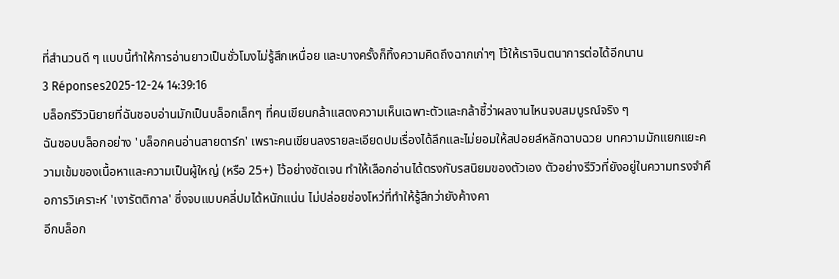ที่สำนวนดี ๆ แบบนี้ทำให้การอ่านยาวเป็นชั่วโมงไม่รู้สึกเหนื่อย และบางครั้งก็ทิ้งความคิดถึงฉากเก่าๆ ไว้ให้เราจินตนาการต่อได้อีกนาน
3 Réponses2025-12-24 14:39:16
บล็อกรีวิวนิยายที่ฉันชอบอ่านมักเป็นบล็อกเล็กๆ ที่คนเขียนกล้าแสดงความเห็นเฉพาะตัวและกล้าชี้ว่าผลงานไหนจบสมบูรณ์จริง ๆ
ฉันชอบบล็อกอย่าง 'บล็อกคนอ่านสายดาร์ก' เพราะคนเขียนลงรายละเอียดปมเรื่องได้ลึกและไม่ยอมให้สปอยล์หลักฉาบฉวย บทความมักแยกแยะความเข้มของเนื้อหาและความเป็นผู้ใหญ่ (หรือ 25+) ไว้อย่างชัดเจน ทำให้เลือกอ่านได้ตรงกับรสนิยมของตัวเอง ตัวอย่างรีวิวที่ยังอยู่ในความทรงจำคือการวิเคราะห์ 'เงารัตติกาล' ซึ่งจบแบบคลี่ปมได้หนักแน่น ไม่ปล่อยช่องโหว่ที่ทำให้รู้สึกว่ายังค้างคา
อีกบล็อก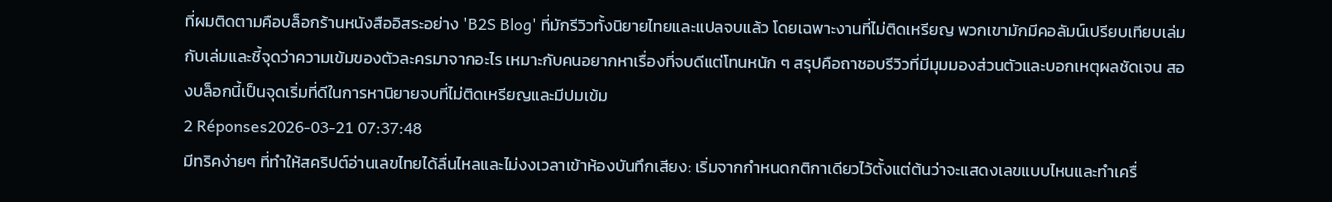ที่ผมติดตามคือบล็อกร้านหนังสืออิสระอย่าง 'B2S Blog' ที่มักรีวิวทั้งนิยายไทยและแปลจบแล้ว โดยเฉพาะงานที่ไม่ติดเหรียญ พวกเขามักมีคอลัมน์เปรียบเทียบเล่มกับเล่มและชี้จุดว่าความเข้มของตัวละครมาจากอะไร เหมาะกับคนอยากหาเรื่องที่จบดีแต่โทนหนัก ๆ สรุปคือถาชอบรีวิวที่มีมุมมองส่วนตัวและบอกเหตุผลชัดเจน สองบล็อกนี้เป็นจุดเริ่มที่ดีในการหานิยายจบที่ไม่ติดเหรียญและมีปมเข้ม
2 Réponses2026-03-21 07:37:48
มีทริคง่ายๆ ที่ทำให้สคริปต์อ่านเลขไทยได้ลื่นไหลและไม่งงเวลาเข้าห้องบันทึกเสียง: เริ่มจากกำหนดกติกาเดียวไว้ตั้งแต่ต้นว่าจะแสดงเลขแบบไหนและทำเครื่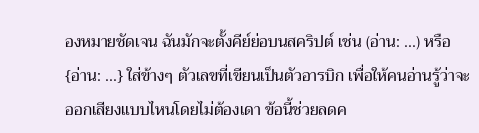องหมายชัดเจน ฉันมักจะตั้งคีย์ย่อบนสคริปต์ เช่น (อ่าน: ...) หรือ {อ่าน: ...} ใส่ข้างๆ ตัวเลขที่เขียนเป็นตัวอารบิก เพื่อให้คนอ่านรู้ว่าจะออกเสียงแบบไหนโดยไม่ต้องเดา ข้อนี้ช่วยลดค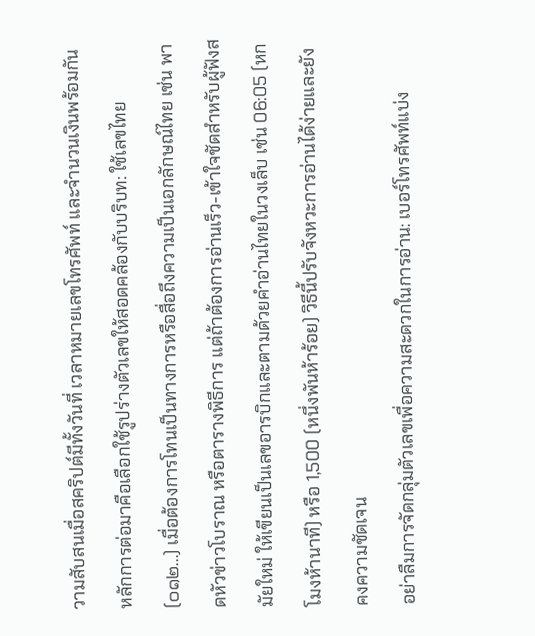วามสับสนเมื่อสคริปต์มีทั้งวันที่ เวลาหมายเลขโทรศัพท์ และจำนวนเงินพร้อมกัน
หลักการต่อมาคือเลือกใช้รูปร่างตัวเลขให้สอดคล้องกับบริบท: ใช้เลขไทย (๐๑๒...) เมื่อต้องการโทนเป็นทางการหรือสื่อถึงความเป็นเอกลักษณ์ไทย เช่น พาดหัวข่าวโบราณ หรือตารางพิธีการ แต่ถ้าต้องการอ่านเร็ว-เข้าใจชัดสำหรับผู้ฟังสมัยใหม่ ให้เขียนเป็นเลขอารบิกและตามด้วยคำอ่านไทยในวงเล็บ เช่น 06:05 (หกโมงห้านาที) หรือ 1,500 (หนึ่งพันห้าร้อย) วิธีนี้ปรับจังหวะการอ่านได้ง่ายและยังคงความชัดเจน
อย่าลืมการจัดกลุ่มตัวเลขเพื่อความสะดวกในการอ่าน: เบอร์โทรศัพท์แบ่ง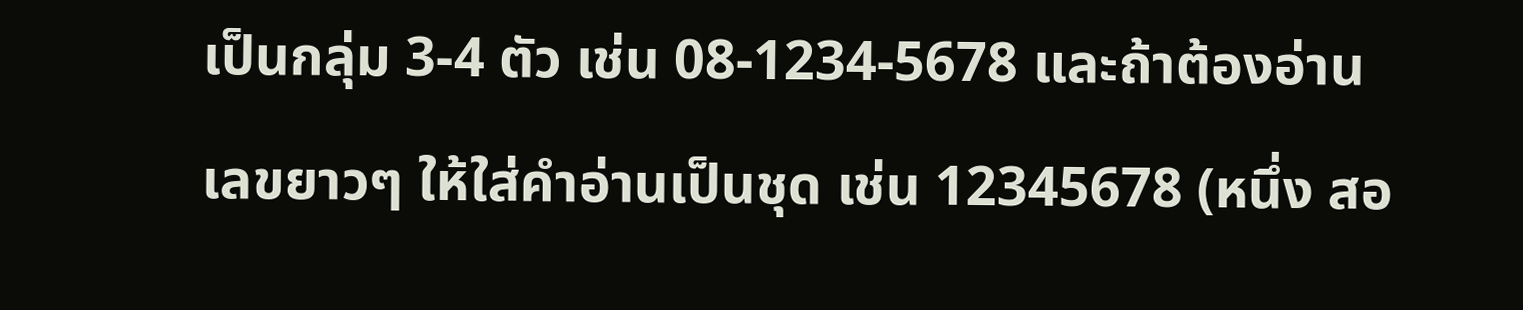เป็นกลุ่ม 3-4 ตัว เช่น 08-1234-5678 และถ้าต้องอ่านเลขยาวๆ ให้ใส่คำอ่านเป็นชุด เช่น 12345678 (หนึ่ง สอ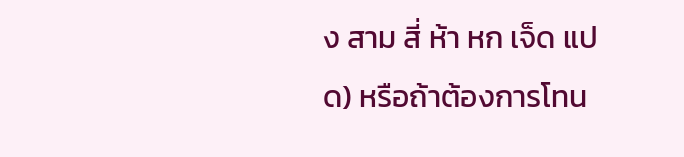ง สาม สี่ ห้า หก เจ็ด แปด) หรือถ้าต้องการโทน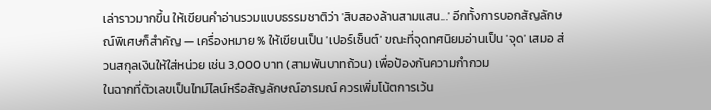เล่าราวมากขึ้น ให้เขียนคำอ่านรวมแบบธรรมชาติว่า 'สิบสองล้านสามแสน...' อีกทั้งการบอกสัญลักษณ์พิเศษก็สำคัญ — เครื่องหมาย % ให้เขียนเป็น 'เปอร์เซ็นต์' ขณะที่จุดทศนิยมอ่านเป็น 'จุด' เสมอ ส่วนสกุลเงินให้ใส่หน่วย เช่น 3,000 บาท (สามพันบาทถ้วน) เพื่อป้องกันความกำกวม
ในฉากที่ตัวเลขเป็นไทม์ไลน์หรือสัญลักษณ์อารมณ์ ควรเพิ่มโน้ตการเว้น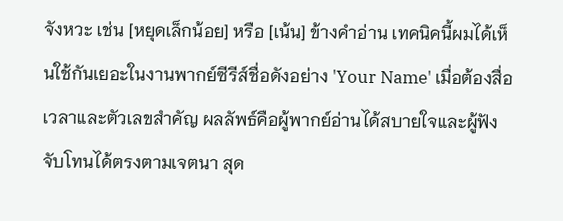จังหวะ เช่น [หยุดเล็กน้อย] หรือ [เน้น] ข้างคำอ่าน เทคนิคนี้ผมได้เห็นใช้กันเยอะในงานพากย์ซีรีส์ชื่อดังอย่าง 'Your Name' เมื่อต้องสื่อเวลาและตัวเลขสำคัญ ผลลัพธ์คือผู้พากย์อ่านได้สบายใจและผู้ฟังจับโทนได้ตรงตามเจตนา สุด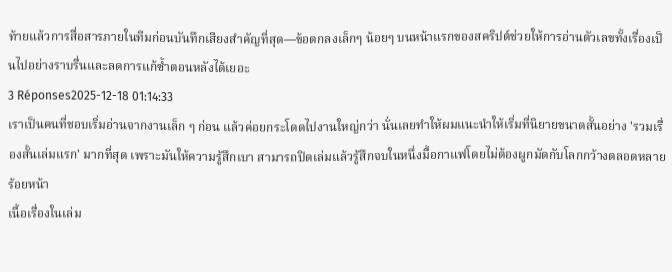ท้ายแล้วการสื่อสารภายในทีมก่อนบันทึกเสียงสำคัญที่สุด—ข้อตกลงเล็กๆ น้อยๆ บนหน้าแรกของสคริปต์ช่วยให้การอ่านตัวเลขทั้งเรื่องเป็นไปอย่างราบรื่นและลดการแก้ซ้ำตอนหลังได้เยอะ
3 Réponses2025-12-18 01:14:33
เราเป็นคนที่ชอบเริ่มอ่านจากงานเล็ก ๆ ก่อน แล้วค่อยกระโดดไปงานใหญ่กว่า นั่นเลยทำให้ผมแนะนำให้เริ่มที่นิยายขนาดสั้นอย่าง 'รวมเรื่องสั้นเล่มแรก' มากที่สุด เพราะมันให้ความรู้สึกเบา สามารถปิดเล่มแล้วรู้สึกจบในหนึ่งมื้อกาแฟโดยไม่ต้องผูกมัดกับโลกกว้างตลอดหลายร้อยหน้า
เนื้อเรื่องในเล่ม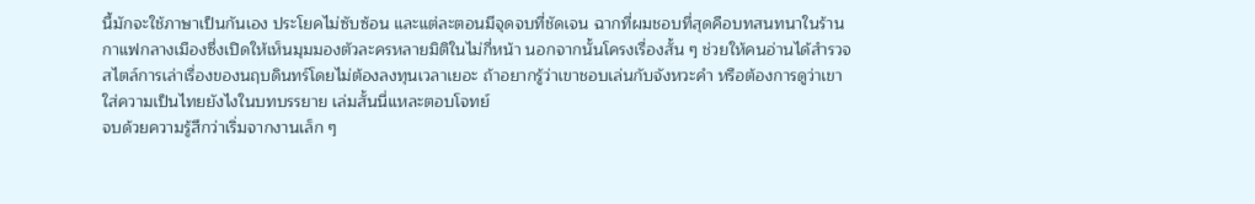นี้มักจะใช้ภาษาเป็นกันเอง ประโยคไม่ซับซ้อน และแต่ละตอนมีจุดจบที่ชัดเจน ฉากที่ผมชอบที่สุดคือบทสนทนาในร้านกาแฟกลางเมืองซึ่งเปิดให้เห็นมุมมองตัวละครหลายมิติในไม่กี่หน้า นอกจากนั้นโครงเรื่องสั้น ๆ ช่วยให้คนอ่านได้สำรวจสไตล์การเล่าเรื่องของนฤบดินทร์โดยไม่ต้องลงทุนเวลาเยอะ ถ้าอยากรู้ว่าเขาชอบเล่นกับจังหวะคำ หรือต้องการดูว่าเขาใส่ความเป็นไทยยังไงในบทบรรยาย เล่มสั้นนี่แหละตอบโจทย์
จบด้วยความรู้สึกว่าเริ่มจากงานเล็ก ๆ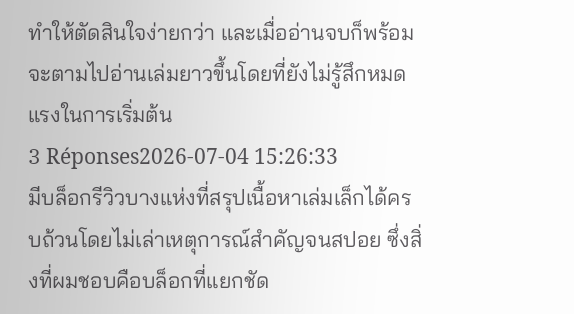ทำให้ตัดสินใจง่ายกว่า และเมื่ออ่านจบก็พร้อมจะตามไปอ่านเล่มยาวขึ้นโดยที่ยังไม่รู้สึกหมดแรงในการเริ่มต้น
3 Réponses2026-07-04 15:26:33
มีบล็อกรีวิวบางแห่งที่สรุปเนื้อหาเล่มเล็กได้ครบถ้วนโดยไม่เล่าเหตุการณ์สำคัญจนสปอย ซึ่งสิ่งที่ผมชอบคือบล็อกที่แยกชัด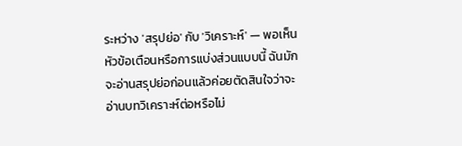ระหว่าง 'สรุปย่อ' กับ 'วิเคราะห์' — พอเห็นหัวข้อเตือนหรือการแบ่งส่วนแบบนี้ ฉันมักจะอ่านสรุปย่อก่อนแล้วค่อยตัดสินใจว่าจะอ่านบทวิเคราะห์ต่อหรือไม่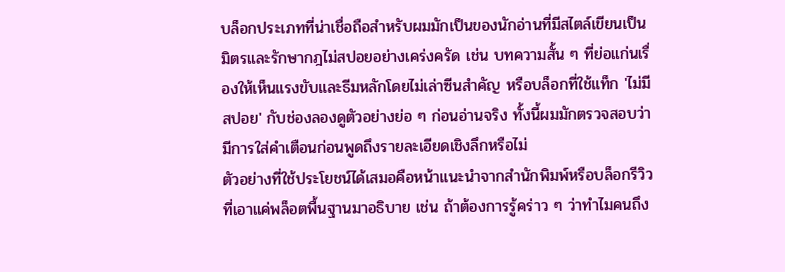บล็อกประเภทที่น่าเชื่อถือสำหรับผมมักเป็นของนักอ่านที่มีสไตล์เขียนเป็นมิตรและรักษากฎไม่สปอยอย่างเคร่งครัด เช่น บทความสั้น ๆ ที่ย่อแก่นเรื่องให้เห็นแรงขับและธีมหลักโดยไม่เล่าซีนสำคัญ หรือบล็อกที่ใช้แท็ก 'ไม่มีสปอย' กับช่องลองดูตัวอย่างย่อ ๆ ก่อนอ่านจริง ทั้งนี้ผมมักตรวจสอบว่ามีการใส่คำเตือนก่อนพูดถึงรายละเอียดเชิงลึกหรือไม่
ตัวอย่างที่ใช้ประโยชน์ได้เสมอคือหน้าแนะนำจากสำนักพิมพ์หรือบล็อกรีวิวที่เอาแค่พล็อตพื้นฐานมาอธิบาย เช่น ถ้าต้องการรู้คร่าว ๆ ว่าทำไมคนถึง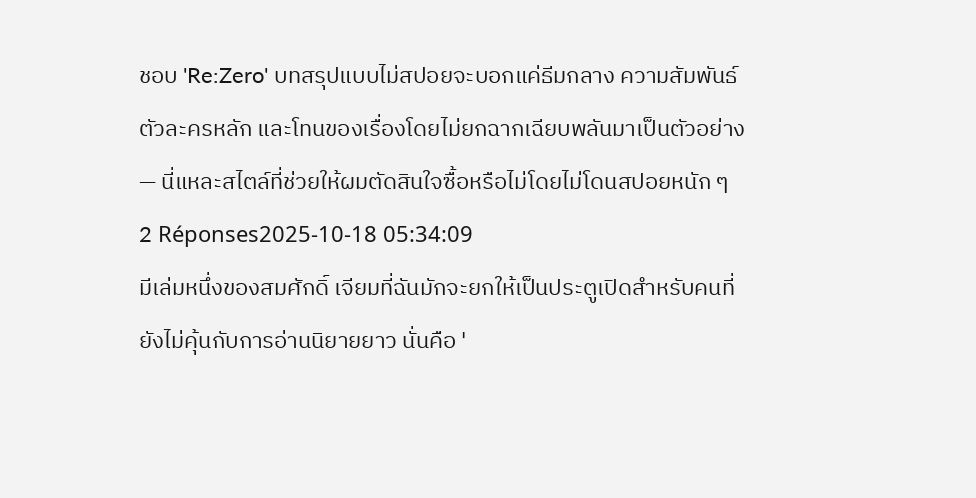ชอบ 'Re:Zero' บทสรุปแบบไม่สปอยจะบอกแค่ธีมกลาง ความสัมพันธ์ตัวละครหลัก และโทนของเรื่องโดยไม่ยกฉากเฉียบพลันมาเป็นตัวอย่าง — นี่แหละสไตล์ที่ช่วยให้ผมตัดสินใจซื้อหรือไม่โดยไม่โดนสปอยหนัก ๆ
2 Réponses2025-10-18 05:34:09
มีเล่มหนึ่งของสมศักดิ์ เจียมที่ฉันมักจะยกให้เป็นประตูเปิดสำหรับคนที่ยังไม่คุ้นกับการอ่านนิยายยาว นั่นคือ '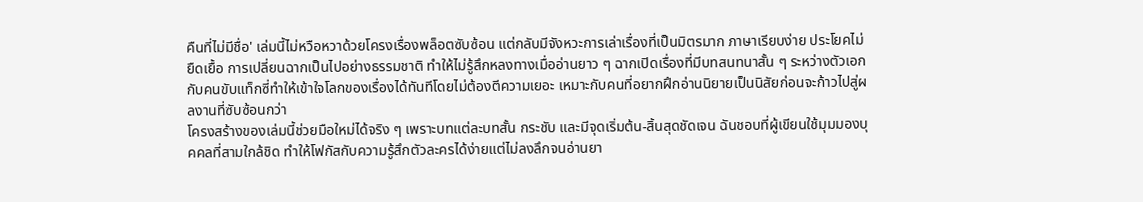คืนที่ไม่มีชื่อ' เล่มนี้ไม่หวือหวาด้วยโครงเรื่องพล็อตซับซ้อน แต่กลับมีจังหวะการเล่าเรื่องที่เป็นมิตรมาก ภาษาเรียบง่าย ประโยคไม่ยืดเยื้อ การเปลี่ยนฉากเป็นไปอย่างธรรมชาติ ทำให้ไม่รู้สึกหลงทางเมื่ออ่านยาว ๆ ฉากเปิดเรื่องที่มีบทสนทนาสั้น ๆ ระหว่างตัวเอกกับคนขับแท็กซี่ทำให้เข้าใจโลกของเรื่องได้ทันทีโดยไม่ต้องตีความเยอะ เหมาะกับคนที่อยากฝึกอ่านนิยายเป็นนิสัยก่อนจะก้าวไปสู่ผลงานที่ซับซ้อนกว่า
โครงสร้างของเล่มนี้ช่วยมือใหม่ได้จริง ๆ เพราะบทแต่ละบทสั้น กระชับ และมีจุดเริ่มต้น-สิ้นสุดชัดเจน ฉันชอบที่ผู้เขียนใช้มุมมองบุคคลที่สามใกล้ชิด ทำให้โฟกัสกับความรู้สึกตัวละครได้ง่ายแต่ไม่ลงลึกจนอ่านยา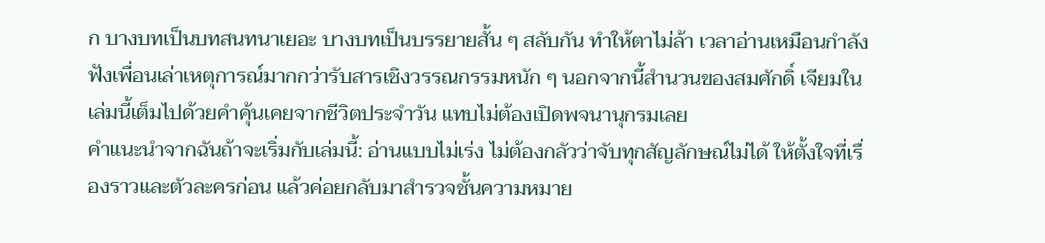ก บางบทเป็นบทสนทนาเยอะ บางบทเป็นบรรยายสั้น ๆ สลับกัน ทำให้ตาไม่ล้า เวลาอ่านเหมือนกำลังฟังเพื่อนเล่าเหตุการณ์มากกว่ารับสารเชิงวรรณกรรมหนัก ๆ นอกจากนี้สำนวนของสมศักดิ์ เจียมในเล่มนี้เต็มไปด้วยคำคุ้นเคยจากชีวิตประจำวัน แทบไม่ต้องเปิดพจนานุกรมเลย
คำแนะนำจากฉันถ้าจะเริ่มกับเล่มนี้: อ่านแบบไม่เร่ง ไม่ต้องกลัวว่าจับทุกสัญลักษณ์ไม่ได้ ให้ตั้งใจที่เรื่องราวและตัวละครก่อน แล้วค่อยกลับมาสำรวจชั้นความหมาย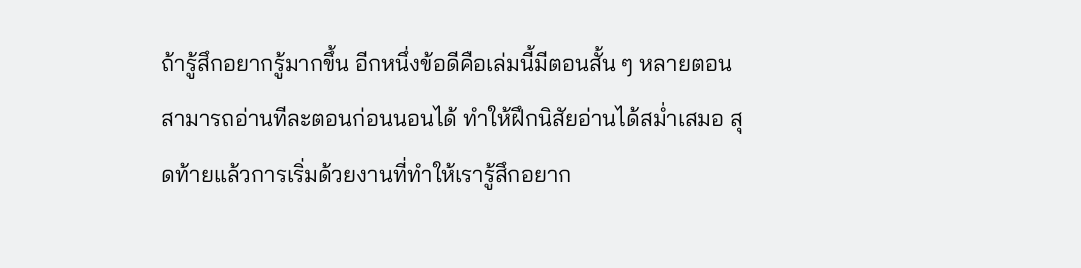ถ้ารู้สึกอยากรู้มากขึ้น อีกหนึ่งข้อดีคือเล่มนี้มีตอนสั้น ๆ หลายตอน สามารถอ่านทีละตอนก่อนนอนได้ ทำให้ฝึกนิสัยอ่านได้สม่ำเสมอ สุดท้ายแล้วการเริ่มด้วยงานที่ทำให้เรารู้สึกอยาก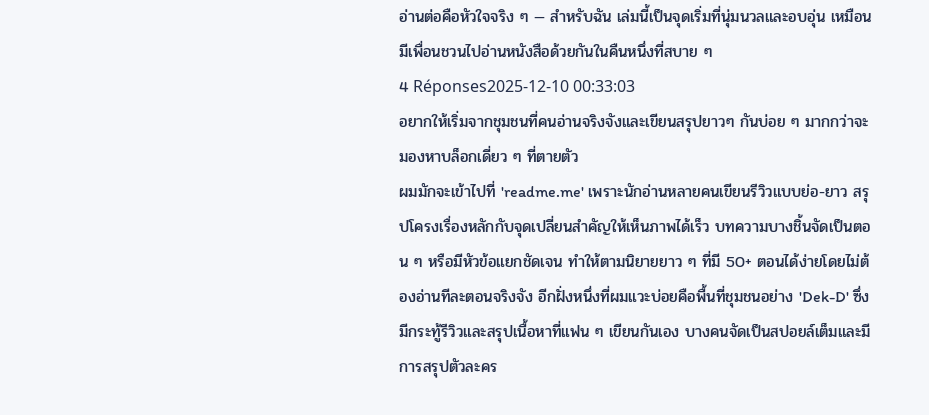อ่านต่อคือหัวใจจริง ๆ — สำหรับฉัน เล่มนี้เป็นจุดเริ่มที่นุ่มนวลและอบอุ่น เหมือนมีเพื่อนชวนไปอ่านหนังสือด้วยกันในคืนหนึ่งที่สบาย ๆ
4 Réponses2025-12-10 00:33:03
อยากให้เริ่มจากชุมชนที่คนอ่านจริงจังและเขียนสรุปยาวๆ กันบ่อย ๆ มากกว่าจะมองหาบล็อกเดี่ยว ๆ ที่ตายตัว
ผมมักจะเข้าไปที่ 'readme.me' เพราะนักอ่านหลายคนเขียนรีวิวแบบย่อ-ยาว สรุปโครงเรื่องหลักกับจุดเปลี่ยนสำคัญให้เห็นภาพได้เร็ว บทความบางชิ้นจัดเป็นตอน ๆ หรือมีหัวข้อแยกชัดเจน ทำให้ตามนิยายยาว ๆ ที่มี 50+ ตอนได้ง่ายโดยไม่ต้องอ่านทีละตอนจริงจัง อีกฝั่งหนึ่งที่ผมแวะบ่อยคือพื้นที่ชุมชนอย่าง 'Dek-D' ซึ่งมีกระทู้รีวิวและสรุปเนื้อหาที่แฟน ๆ เขียนกันเอง บางคนจัดเป็นสปอยล์เต็มและมีการสรุปตัวละคร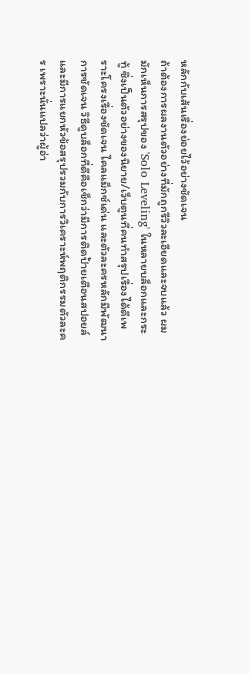หลักกับเส้นเรื่องย่อยไว้อย่างชัดเจน
ถ้าต้องการผลงานตัวอย่างที่มักถูกรีวิวละเอียดและจบแล้ว ผมมักเห็นการสรุปของ 'Solo Leveling' ในหลายบล็อกและกระทู้ ซึ่งเป็นตัวอย่างของนิยาย/เว็บตูนที่คนทำสรุปเรื่องได้ดีเพราะโครงเรื่องชัดเจน ไคลแม็กซ์เด่น และตัวละครหลักมีพัฒนาการชัดเจน วิธีดูบล็อกที่ดีคือเช็กว่ามีการติดป้ายเตือนสปอยล์และมีการแยกหัวข้อสรุปรวมกับการวิเคราะห์พฤติกรรมตัวละคร เพราะนั่นแปลว่าผู้อ่า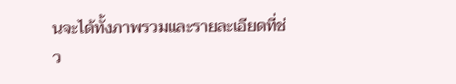นจะได้ทั้งภาพรวมและรายละเอียดที่ช่ว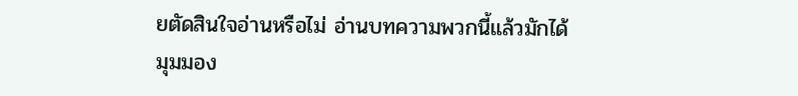ยตัดสินใจอ่านหรือไม่ อ่านบทความพวกนี้แล้วมักได้มุมมอง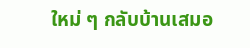ใหม่ ๆ กลับบ้านเสมอ